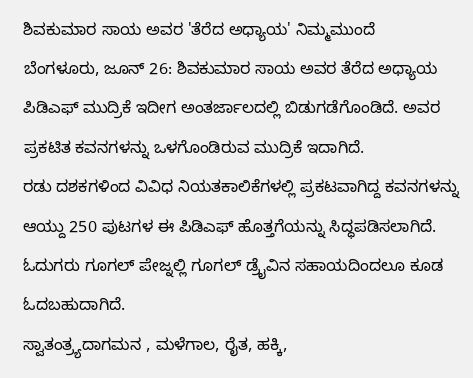ಶಿವಕುಮಾರ ಸಾಯ ಅವರ 'ತೆರೆದ ಅಧ್ಯಾಯ' ನಿಮ್ಮಮುಂದೆ
ಬೆಂಗಳೂರು, ಜೂನ್ 26: ಶಿವಕುಮಾರ ಸಾಯ ಅವರ ತೆರೆದ ಅಧ್ಯಾಯ ಪಿಡಿಎಫ್ ಮುದ್ರಿಕೆ ಇದೀಗ ಅಂತರ್ಜಾಲದಲ್ಲಿ ಬಿಡುಗಡೆಗೊಂಡಿದೆ. ಅವರ ಪ್ರಕಟಿತ ಕವನಗಳನ್ನು ಒಳಗೊಂಡಿರುವ ಮುದ್ರಿಕೆ ಇದಾಗಿದೆ.
ರಡು ದಶಕಗಳಿಂದ ವಿವಿಧ ನಿಯತಕಾಲಿಕೆಗಳಲ್ಲಿ ಪ್ರಕಟವಾಗಿದ್ದ ಕವನಗಳನ್ನು ಆಯ್ದು 250 ಪುಟಗಳ ಈ ಪಿಡಿಎಫ್ ಹೊತ್ತಗೆಯನ್ನು ಸಿದ್ಧಪಡಿಸಲಾಗಿದೆ. ಓದುಗರು ಗೂಗಲ್ ಪೇಜ್ನಲ್ಲಿ ಗೂಗಲ್ ಡ್ರೈವಿನ ಸಹಾಯದಿಂದಲೂ ಕೂಡ ಓದಬಹುದಾಗಿದೆ.
ಸ್ವಾತಂತ್ರ್ಯದಾಗಮನ , ಮಳೆಗಾಲ, ರೈತ, ಹಕ್ಕಿ,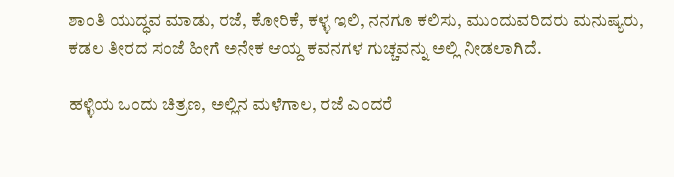ಶಾಂತಿ ಯುದ್ಧವ ಮಾಡು, ರಜೆ, ಕೋರಿಕೆ, ಕಳ್ಳ ಇಲಿ, ನನಗೂ ಕಲಿಸು, ಮುಂದುವರಿದರು ಮನುಷ್ಯರು, ಕಡಲ ತೀರದ ಸಂಜೆ ಹೀಗೆ ಅನೇಕ ಆಯ್ದ ಕವನಗಳ ಗುಚ್ಚವನ್ನು ಅಲ್ಲಿ ನೀಡಲಾಗಿದೆ.

ಹಳ್ಳಿಯ ಒಂದು ಚಿತ್ರಣ, ಅಲ್ಲಿನ ಮಳೆಗಾಲ, ರಜೆ ಎಂದರೆ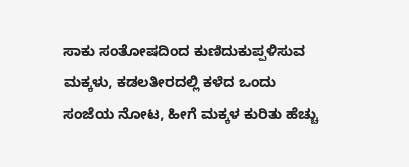ಸಾಕು ಸಂತೋಷದಿಂದ ಕುಣಿದುಕುಪ್ಪಳಿಸುವ ಮಕ್ಕಳು, ಕಡಲತೀರದಲ್ಲಿ ಕಳೆದ ಒಂದು ಸಂಜೆಯ ನೋಟ, ಹೀಗೆ ಮಕ್ಕಳ ಕುರಿತು ಹೆಚ್ಚು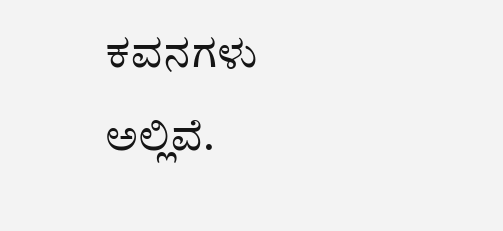ಕವನಗಳು ಅಲ್ಲಿವೆ.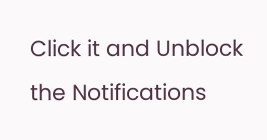Click it and Unblock the Notifications